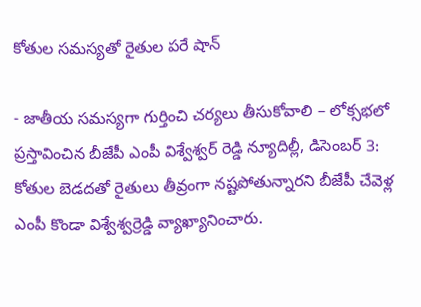కోతుల సమస్యతో రైతుల పరే షాన్

- జాతీయ సమస్యగా గుర్తించి చర్యలు తీసుకోవాలి – లోక్సభలో ప్రస్తావించిన బీజేపీ ఎంపీ విశ్వేశ్వర్ రెడ్డి న్యూదిల్లీ, డిసెంబర్ 3: కోతుల బెడదతో రైతులు తీవ్రంగా నష్టపోతున్నారని బీజేపీ చేవెళ్ల ఎంపీ కొండా విశ్వేశ్వర్రెడ్డి వ్యాఖ్యానించారు.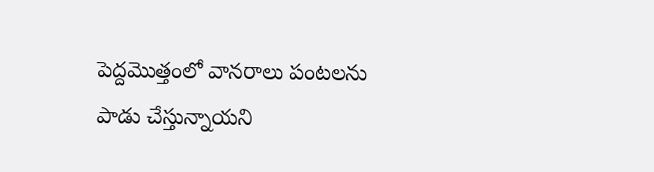పెద్దమొత్తంలో వానరాలు పంటలను పాడు చేస్తున్నాయని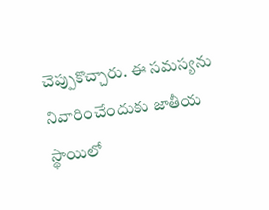చెప్పుకొచ్చారు. ఈ సమస్యను నివారించేందుకు జాతీయ స్థాయిలో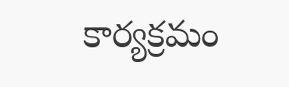కార్యక్రమం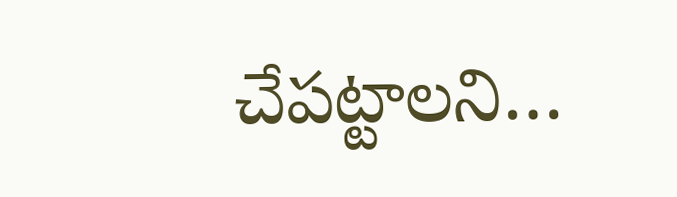చేపట్టాలని…